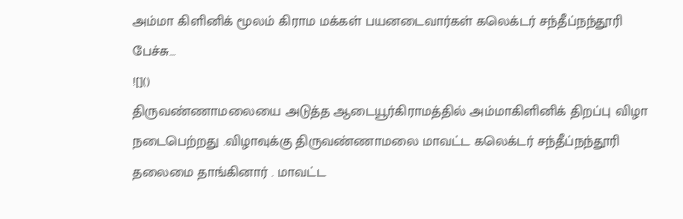அம்மா கிளினிக் மூலம் கிராம மக்கள் பயனடைவார்கள் கலெக்டர் சந்தீப்நந்தூரி பேச்சு…
![]()
திருவண்ணாமலையை அடுத்த ஆடையூர்கிராமத்தில் அம்மாகிளினிக் திறப்பு விழா நடைபெற்றது .விழாவுக்கு திருவண்ணாமலை மாவட்ட கலெக்டர் சந்தீப்நந்தூரி தலைமை தாங்கினார் . மாவட்ட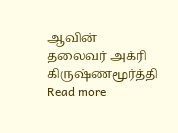ஆவின் தலைவர் அக்ரி கிருஷ்ணமூர்த்தி
Read more